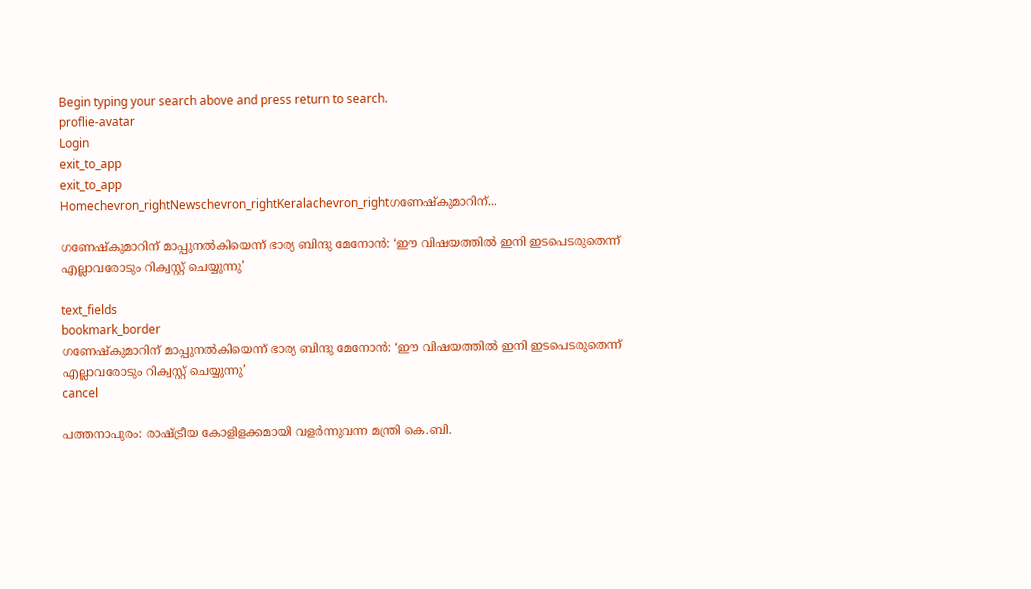Begin typing your search above and press return to search.
proflie-avatar
Login
exit_to_app
exit_to_app
Homechevron_rightNewschevron_rightKeralachevron_rightഗണേഷ്‍കുമാറിന്...

ഗണേഷ്‍കുമാറിന് മാപ്പുനൽകിയെന്ന് ഭാര്യ ബിന്ദു മേനോൻ: ‘ഈ വിഷയത്തിൽ ഇനി ഇടപെടരുതെന്ന് എല്ലാവരോടും റിക്വസ്റ്റ് ചെയ്യുന്നു’

text_fields
bookmark_border
ഗണേഷ്‍കുമാറിന് മാപ്പുനൽകിയെന്ന് ഭാര്യ ബിന്ദു മേനോൻ: ‘ഈ വിഷയത്തിൽ ഇനി ഇടപെടരുതെന്ന് എല്ലാവരോടും റിക്വസ്റ്റ് ചെയ്യുന്നു’
cancel

പത്തനാപുരം: രാഷ്ട്രീയ കോളിളക്കമായി വളർന്നുവന്ന മന്ത്രി കെ.ബി.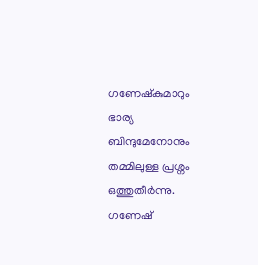ഗണേഷ്‍കുമാറും ഭാര്യ ബിന്ദുമേനോനും തമ്മിലുള്ള പ്രശ്നം ഒത്തുതീർന്നു. ഗണേഷ്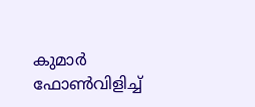കുമാർ ഫോൺവിളിച്ച്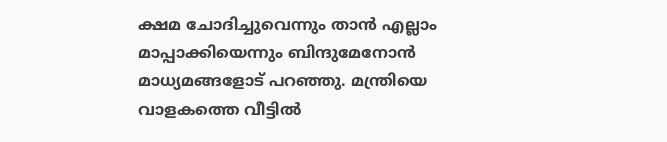ക്ഷമ ചോദിച്ചുവെന്നും താൻ എല്ലാം മാപ്പാക്കിയെന്നും ബിന്ദുമേനോൻ മാധ്യമങ്ങളോട് പറഞ്ഞു. മന്ത്രിയെ വാളകത്തെ വീട്ടിൽ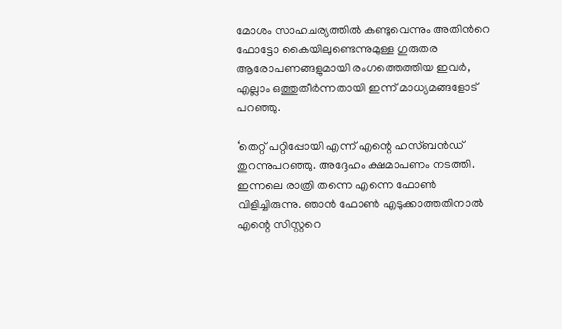മോശം സാഹചര്യത്തിൽ കണ്ടുവെന്നും അതിന്‍റെ ഫോട്ടോ കൈയിലുണ്ടെന്നുമുള്ള ഗുരുതര ആരോപണങ്ങളുമായി രംഗത്തെത്തിയ ഇവർ, എല്ലാം ഒത്തുതീർന്നതായി ഇന്ന് മാധ്യമങ്ങളോട് പറഞ്ഞു.

‘തെറ്റ് പറ്റിപ്പോയി എന്ന് എന്റെ ഹസ്ബൻഡ് തുറന്നുപറഞ്ഞു. അദ്ദേഹം ക്ഷമാപണം നടത്തി. ഇന്നലെ രാത്രി തന്നെ എന്നെ ഫോൺ വിളിച്ചിരുന്നു. ഞാൻ ഫോൺ എടുക്കാത്തതിനാൽ എന്റെ സിസ്റ്ററെ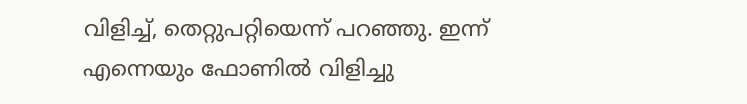വിളിച്ച്, തെറ്റുപറ്റിയെന്ന് പറഞ്ഞു. ഇന്ന് എന്നെയും ഫോണിൽ വിളിച്ചു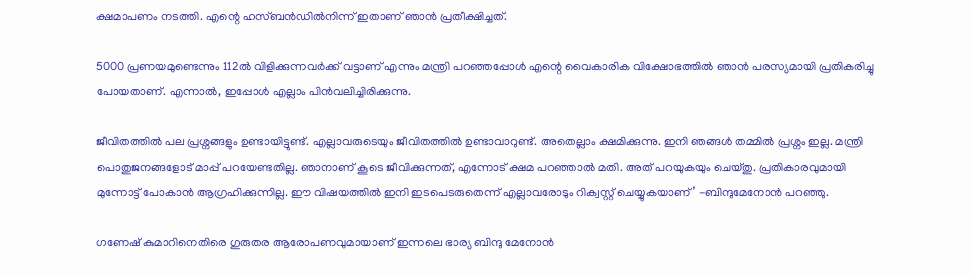ക്ഷമാപണം നടത്തി. എന്റെ ഹസ്ബൻഡിൽനിന്ന് ഇതാണ് ഞാൻ പ്രതീക്ഷിച്ചത്.

5000 പ്രണയമുണ്ടെന്നും 112ൽ വിളിക്കുന്നവർക്ക് വട്ടാണ് എന്നും മന്ത്രി പറഞ്ഞപ്പോൾ എന്റെ വൈകാരിക വിക്ഷോഭത്തിൽ ഞാൻ പരസ്യമായി പ്രതികരിച്ചു പോയതാണ്. എന്നാൽ, ഇപ്പോൾ എല്ലാം പിൻവലിച്ചിരിക്കുന്നു.

ജീവിതത്തിൽ പല പ്രശ്നങ്ങളും ഉണ്ടായിട്ടുണ്ട്. എല്ലാവരുടെയും ജീവിതത്തിൽ ഉണ്ടാവാറുണ്ട്. അതെല്ലാം ക്ഷമിക്കുന്നു. ഇനി ഞങ്ങൾ തമ്മിൽ പ്രശ്നം ഇല്ല. മന്ത്രി പൊതുജനങ്ങളോട് മാപ്പ് പറയേണ്ടതില്ല. ഞാനാണ് കൂടെ ജീവിക്കുന്നത്, എന്നോട് ക്ഷമ പറഞ്ഞാൽ മതി. അത് പറയുകയും ചെയ്തു. പ്രതികാരവുമായി മുന്നോട്ട് പോകാൻ ആഗ്രഹിക്കുന്നില്ല. ഈ വിഷയത്തിൽ ഇനി ഇടപെടരുതെന്ന് എല്ലാവരോടും റിക്വസ്റ്റ് ചെയ്യുകയാണ്’ -ബിന്ദുമേനോൻ പറഞ്ഞു.

ഗണേഷ് കുമാറിനെതിരെ ഗുരുതര ആരോപണവുമായാണ് ഇന്നലെ ഭാര്യ ബിന്ദു മേനോൻ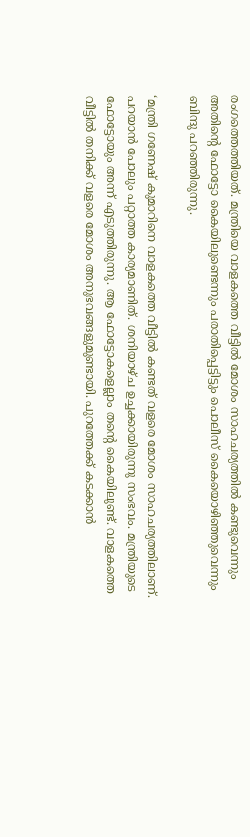രംഗത്തെത്തിയത്. മന്ത്രിയെ വാളകത്തെ വീട്ടിൽ മോശം സാഹചര്യത്തിൽ കണ്ടുവെന്നും അതിന്‍റെ ഫോട്ടോ കൈയിലുണ്ടെന്നും പരാതിപ്പെട്ടിട്ടും പൊലീസ് കൈയൊഴിഞ്ഞുവെന്നും ബിന്ദു പറഞ്ഞിരുന്നു.

‘മന്ത്രി ഗണേഷ് കുമാറിനെ വാളകത്തെ വീട്ടിൽ കണ്ടത് വളരെ മോശം സാഹചര്യത്തിലാണ്. പറയാൻ പോലും പറ്റാത്ത കാര്യമാണിത്. ശനിയാഴ്ച ഉച്ചക്കായിരുന്നു സംഭവം. മന്ത്രിയുടെ ഫോട്ടോയും അന്ന് എടുത്തിരുന്നു. ആ ഫോട്ടോകളെല്ലാം തന്‍റെ കൈയിലുണ്ട്. വാളകത്തെ വീട്ടിൽ തനിക്ക് വളരെ മോശം അനുഭവങ്ങളുമുണ്ടായി. പുറത്തേക്ക് കടക്കാൻ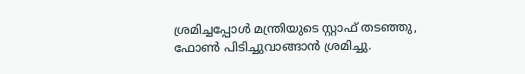ശ്രമിച്ചപ്പോൾ മന്ത്രിയുടെ സ്റ്റാഫ് തടഞ്ഞു, ഫോൺ പിടിച്ചുവാങ്ങാൻ ശ്രമിച്ചു.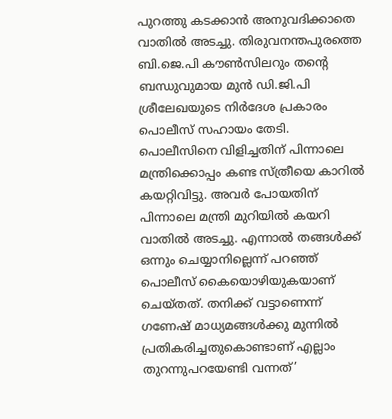പുറത്തു കടക്കാൻ അനുവദിക്കാതെ വാതിൽ അടച്ചു. തിരുവനന്തപുരത്തെ ബി.ജെ.പി കൗൺസിലറും തന്‍റെ ബന്ധുവുമായ മുൻ ഡി.ജി.പി ശ്രീലേഖയുടെ നിർദേശ പ്രകാരം പൊലീസ് സഹായം തേടി. പൊലീസിനെ വിളിച്ചതിന് പിന്നാലെ മന്ത്രിക്കൊപ്പം കണ്ട സ്ത്രീയെ കാറിൽ കയറ്റിവിട്ടു. അവർ പോയതിന് പിന്നാലെ മന്ത്രി മുറിയിൽ കയറി വാതിൽ അടച്ചു. എന്നാൽ തങ്ങൾക്ക് ഒന്നും ചെയ്യാനില്ലെന്ന് പറഞ്ഞ് പൊലീസ് കൈയൊഴിയുകയാണ് ചെയ്തത്. തനിക്ക് വട്ടാണെന്ന് ഗണേഷ് മാധ്യമങ്ങൾക്കു മുന്നിൽ പ്രതികരിച്ചതുകൊണ്ടാണ് എല്ലാം തുറന്നുപറയേണ്ടി വന്നത്’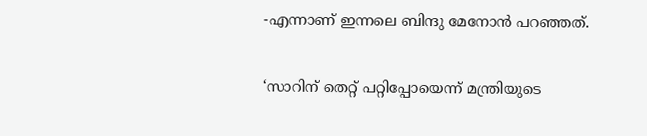-എന്നാണ് ഇന്നലെ ബിന്ദു മേനോൻ പറഞ്ഞത്.

‘സാറിന് തെറ്റ് പറ്റിപ്പോയെന്ന് മന്ത്രിയുടെ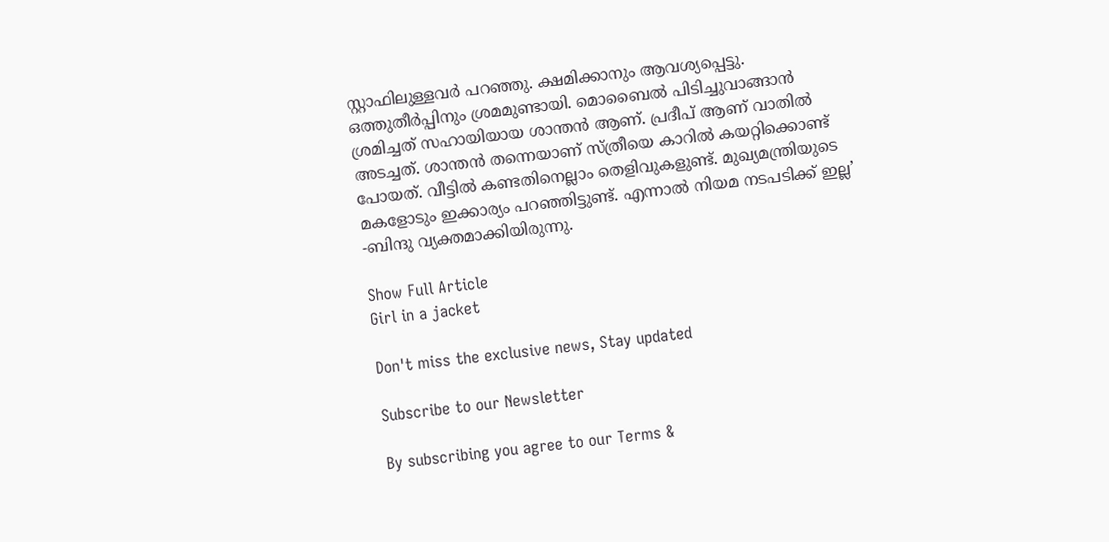സ്റ്റാഫിലുള്ളവർ പറഞ്ഞു. ക്ഷമിക്കാനും ആവശ്യപ്പെട്ടു. ഒത്തുതീർപ്പിനും ശ്രമമുണ്ടായി. മൊബൈൽ പിടിച്ചുവാങ്ങാൻ ശ്രമിച്ചത് സഹായിയായ ശാന്തൻ ആണ്. പ്രദീപ് ആണ് വാതിൽ അടച്ചത്. ശാന്തൻ തന്നെയാണ് സ്ത്രീയെ കാറിൽ കയറ്റിക്കൊണ്ട് പോയത്. വീട്ടിൽ കണ്ടതിനെല്ലാം തെളിവുകളുണ്ട്. മുഖ്യമന്ത്രിയുടെ മകളോടും ഇക്കാര്യം പറഞ്ഞിട്ടുണ്ട്. എന്നാൽ നിയമ നടപടിക്ക് ഇല്ല’ -ബിന്ദു വ്യക്തമാക്കിയിരുന്നു.

Show Full Article
Girl in a jacket

Don't miss the exclusive news, Stay updated

Subscribe to our Newsletter

By subscribing you agree to our Terms &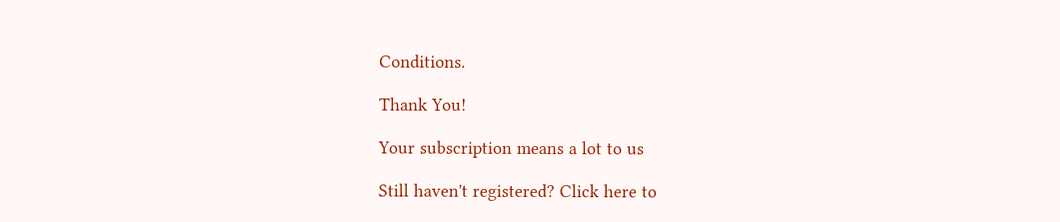Conditions.

Thank You!

Your subscription means a lot to us

Still haven't registered? Click here to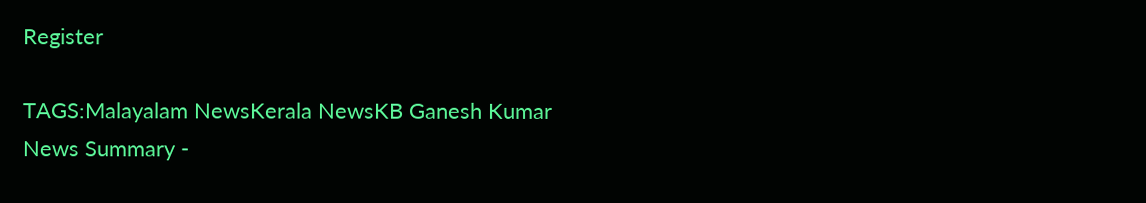Register

TAGS:Malayalam NewsKerala NewsKB Ganesh Kumar
News Summary -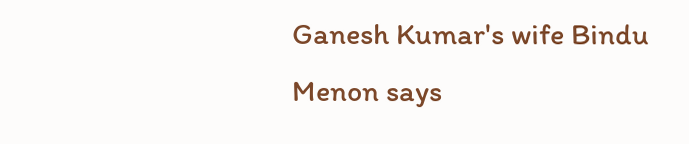Ganesh Kumar's wife Bindu Menon says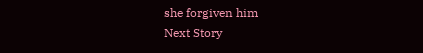she forgiven him
Next Story